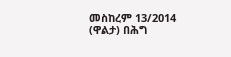መስከረም 13/2014 (ዋልታ) በሕግ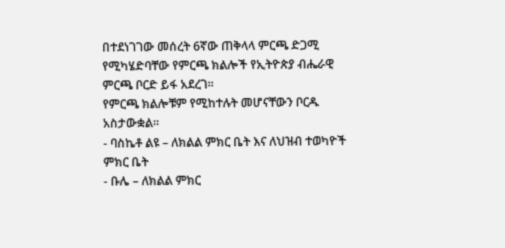በተደነገገው መሰረት 6ኛው ጠቅላላ ምርጫ ድጋሚ የሚካሄድባቸው የምርጫ ክልሎች የኢትዮጵያ ብሔራዊ ምርጫ ቦርድ ይፋ አደረገ፡፡
የምርጫ ክልሎቹም የሚከተሉት መሆናቸውን ቦርዱ አስታውቋል፡፡
- ባስኬቶ ልዩ – ለክልል ምክር ቤት እና ለህዝብ ተወካዮች ምክር ቤት
- ቡሌ – ለክልል ምክር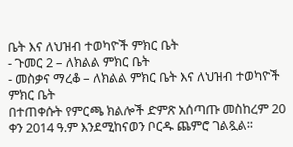ቤት እና ለህዝብ ተወካዮች ምክር ቤት
- ጉመር 2 – ለክልል ምክር ቤት
- መስቃና ማረቆ – ለክልል ምክር ቤት እና ለህዝብ ተወካዮች ምክር ቤት
በተጠቀሱት የምርጫ ክልሎች ድምጽ አሰጣጡ መስከረም 20 ቀን 2014 ዓ.ም እንደሚከናወን ቦርዱ ጨምሮ ገልጿል፡፡